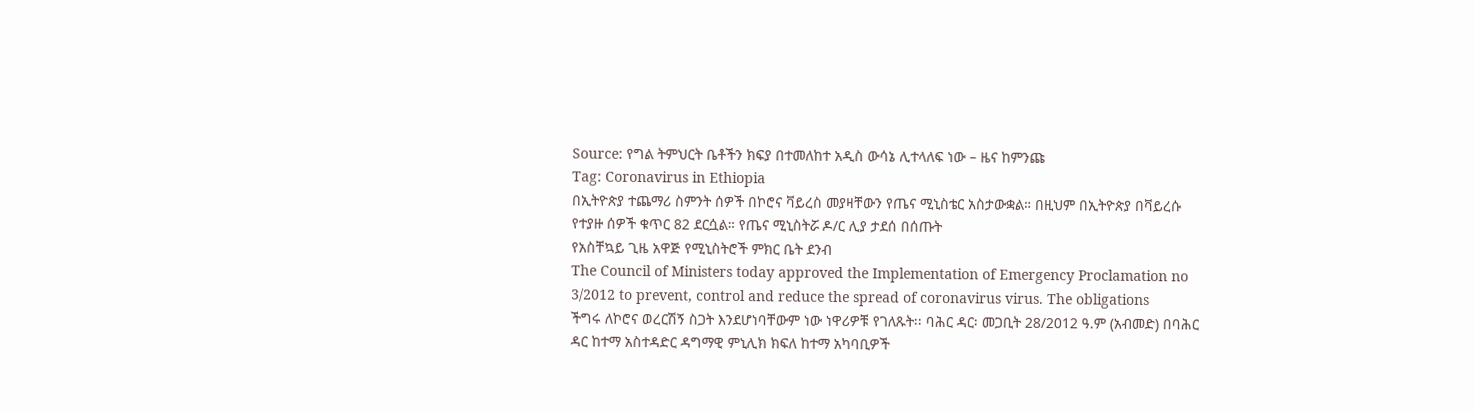Source: የግል ትምህርት ቤቶችን ክፍያ በተመለከተ አዲስ ውሳኔ ሊተላለፍ ነው – ዜና ከምንጩ
Tag: Coronavirus in Ethiopia
በኢትዮጵያ ተጨማሪ ስምንት ሰዎች በኮሮና ቫይረስ መያዛቸውን የጤና ሚኒስቴር አስታውቋል። በዚህም በኢትዮጵያ በቫይረሱ የተያዙ ሰዎች ቁጥር 82 ደርሷል። የጤና ሚኒስትሯ ዶ/ር ሊያ ታደሰ በሰጡት
የአስቸኳይ ጊዜ አዋጅ የሚኒስትሮች ምክር ቤት ደንብ
The Council of Ministers today approved the Implementation of Emergency Proclamation no 3/2012 to prevent, control and reduce the spread of coronavirus virus. The obligations
ችግሩ ለኮሮና ወረርሽኝ ስጋት እንደሆነባቸውም ነው ነዋሪዎቹ የገለጹት፡፡ ባሕር ዳር፡ መጋቢት 28/2012 ዓ.ም (አብመድ) በባሕር ዳር ከተማ አስተዳድር ዳግማዊ ምኒሊክ ክፍለ ከተማ አካባቢዎች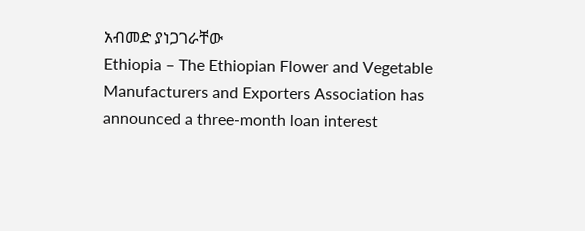አብመድ ያነጋገራቸው
Ethiopia – The Ethiopian Flower and Vegetable Manufacturers and Exporters Association has announced a three-month loan interest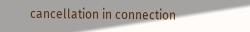cancellation in connection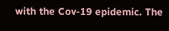with the Cov-19 epidemic. The